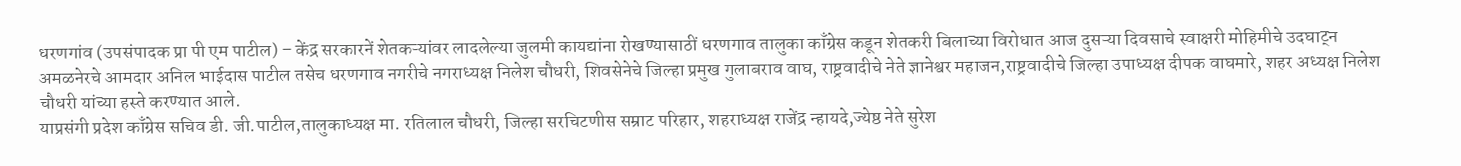धरणगांव (उपसंपादक प्रा पी एम पाटील) – केंद्र सरकारनें शेतकऱ्यांवर लादलेल्या जुलमी कायद्यांना रोखण्यासाठीं धरणगाव तालुका काँग्रेस कडून शेतकरी बिलाच्या विरोधात आज दुसऱ्या दिवसाचे स्वाक्षरी मोहिमीचे उदघाट्न अमळनेरचे आमदार अनिल भाईदास पाटील तसेच धरणगाव नगरीचे नगराध्यक्ष निलेश चौधरी, शिवसेनेचे जिल्हा प्रमुख गुलाबराव वाघ, राष्ट्रवादीचे नेते ज्ञानेश्वर महाजन,राष्ट्रवादीचे जिल्हा उपाध्यक्ष दीपक वाघमारे, शहर अध्यक्ष निलेश चौधरी यांच्या हस्ते करण्यात आले.
याप्रसंगी प्रदेश काँग्रेस सचिव डी. जी.पाटील,तालुकाध्यक्ष मा. रतिलाल चौधरी, जिल्हा सरचिटणीस सम्राट परिहार, शहराध्यक्ष राजेंद्र न्हायदे,ज्येष्ठ नेते सुरेश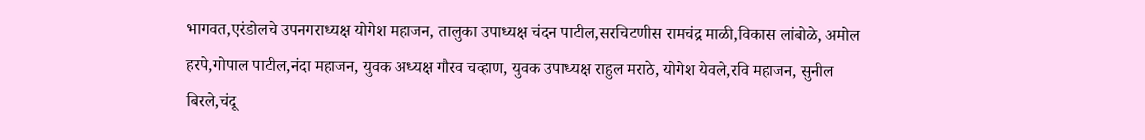भागवत,एरंडोलचे उपनगराध्यक्ष योगेश महाजन, तालुका उपाध्यक्ष चंदन पाटील,सरचिटणीस रामचंद्र माळी,विकास लांबोळे, अमोल हरपे,गोपाल पाटील,नंदा महाजन, युवक अध्यक्ष गौरव चव्हाण, युवक उपाध्यक्ष राहुल मराठे, योगेश येवले,रवि महाजन, सुनील बिरले,चंदू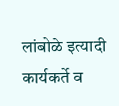लांबोळे इत्यादी कार्यकर्ते व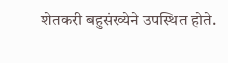शेतकरी बहुसंख्येने उपस्थित होते.